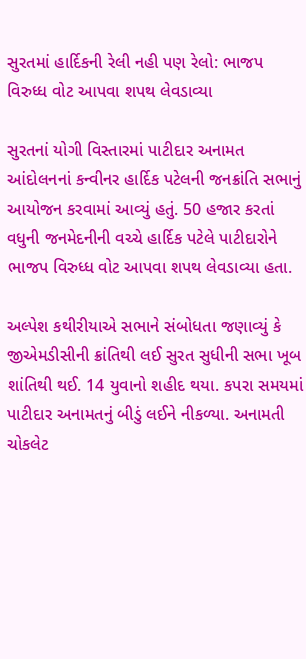સુરતમાં હાર્દિકની રેલી નહી પણ રેલો: ભાજપ વિરુધ્ધ વોટ આપવા શપથ લેવડાવ્યા

સુરતનાં યોગી વિસ્તારમાં પાટીદાર અનામત આંદોલનનાં કન્વીનર હાર્દિક પટેલની જનક્રાંતિ સભાનું આયોજન કરવામાં આવ્યું હતું. 50 હજાર કરતાં વધુની જનમેદનીની વચ્ચે હાર્દિક પટેલે પાટીદારોને ભાજપ વિરુધ્ધ વોટ આપવા શપથ લેવડાવ્યા હતા.

અલ્પેશ કથીરીયાએ સભાને સંબોધતા જણાવ્યું કે જીએમડીસીની ક્રાંતિથી લઈ સુરત સુધીની સભા ખૂબ શાંતિથી થઈ. 14 યુવાનો શહીદ થયા. કપરા સમયમાં પાટીદાર અનામતનું બીડું લઈને નીકળ્યા. અનામતી ચોકલેટ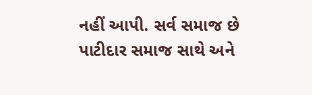નહીં આપી. સર્વ સમાજ છે પાટીદાર સમાજ સાથે અને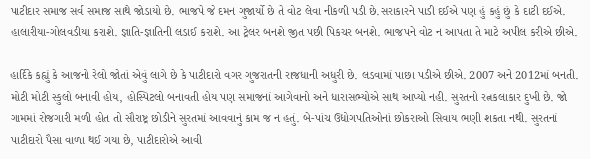પાટીદાર સમાજ સર્વ સમાજ સાથે જોડાયો છે. ભાજપે જે દમન ગુજાર્યો છે તે વોટ લેવા નીકળી પડી છે.સરાકારને પાડી દઈએ પણ હું કહું છું કે દાટી દઈએ. હાલારીયા-ગોલવડીયા કરાશે. જ્ઞાતિ-જ્ઞાતિની લડાઈ કરાશે. આ ટ્રેલર બનશે જીત પછી પિકચર બનશે. ભાજપને વોટ ન આપતા તે માટે અપીલ કરીએ છીએ.

હાર્દિકે કહ્યું કે આજનો રેલો જોતાં એવું લાગે છે કે પાટીદારો વગર ગુજરાતની રાજધાની અધુરી છે. લડવામાં પાછા પડીએ છીએ. 2007 અને 2012માં બનતી. મોટી મોટી સ્કુલો બનાવી હોય, હોસ્પિટલો બનાવતી હોય પણ સમાજનાં આગેવાનો અને ધારાસભ્યોએ સાથ આપ્યો નહી. સુરતનો રત્નકલાકાર દુખી છે. જો ગામમાં રોજગારી મળી હોત તો સૌરાષ્ટ્ર છોડીને સુરતમાં આવવાનું કામ જ ન હતું. બે-પાંચ ઉદ્યોગપતિઓનાં છોકરાઓ સિવાય ભણી શકતા નથી. સુરતનાં પાટીદારો પૈસા વાળા થઈ ગયા છે, પાટીદારોએ આવી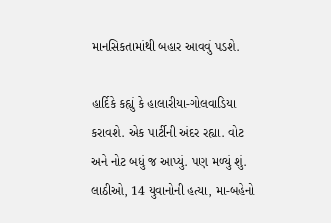માનસિકતામાંથી બહાર આવવું પડશે.

હાર્દિકે કહ્યું કે હાલારીયા-ગોલવાડિયા કરાવશે. એક પાર્ટીની અંદર રહ્યા. વોટ અને નોટ બધું જ આપ્યું. પણ મળ્યું શું. લાઠીઓ, 14 યુવાનોની હત્યા, મા-બહેનો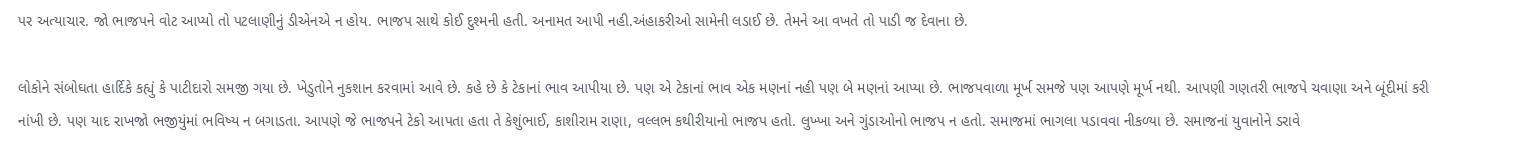પર અત્યાચાર. જો ભાજપને વોટ આપ્યો તો પટલાણીનું ડીએનએ ન હોય. ભાજપ સાથે કોઈ દુશ્મની હતી. અનામત આપી નહી.અંહાકરીઓ સામેની લડાઈ છે. તેમને આ વખતે તો પાડી જ દેવાના છે.

લોકોને સંબોઘતા હાર્દિકે કહ્યું કે પાટીદારો સમજી ગયા છે. ખેડુતોને નુકશાન કરવામાં આવે છે. કહે છે કે ટેકાનાં ભાવ આપીયા છે. પણ એ ટેકાનાં ભાવ એક મણનાં નહી પણ બે મણનાં આપ્યા છે. ભાજપવાળા મૂર્ખ સમજે પણ આપણે મૂર્ખ નથી. આપણી ગણતરી ભાજપે ચવાણા અને બૂંદીમાં કરી નાંખી છે. પણ યાદ રાખજો ભજીયુંમાં ભવિષ્ય ન બગાડતા. આપણે જે ભાજપને ટેકો આપતા હતા તે કેશુંભાઈ, કાશીરામ રાણા, વલ્લભ કથીરીયાનો ભાજપ હતો. લુખ્ખા અને ગુંડાઓનો ભાજપ ન હતો. સમાજમાં ભાગલા પડાવવા નીકળ્યા છે. સમાજનાં યુવાનોને ડરાવે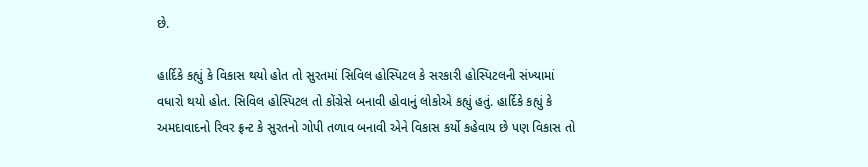છે.

હાર્દિકે કહ્યું કે વિકાસ થયો હોત તો સુરતમાં સિવિલ હોસ્પિટલ કે સરકારી હોસ્પિટલની સંખ્યામાં વધારો થયો હોત. સિવિલ હોસ્પિટલ તો કોંગ્રેસે બનાવી હોવાનું લોકોએ કહ્યું હતું. હાર્દિકે કહ્યું કે અમદાવાદનો રિવર ફ્રન્ટ કે સુરતનો ગોપી તળાવ બનાવી એને વિકાસ કર્યો કહેવાય છે પણ વિકાસ તો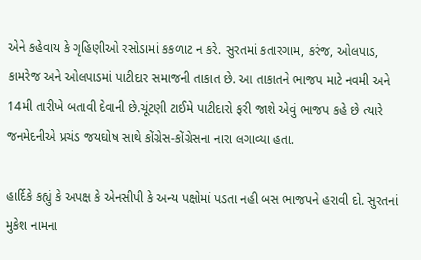એને કહેવાય કે ગૃહિણીઓ રસોડામાં કકળાટ ન કરે. સુરતમાં કતારગામ, કરંજ, ઓલપાડ, કામરેજ અને ઓલપાડમાં પાટીદાર સમાજની તાકાત છે. આ તાકાતને ભાજપ માટે નવમી અને 14મી તારીખે બતાવી દેવાની છે.ચૂંટણી ટાઈમે પાટીદારો ફરી જાશે એવું ભાજપ કહે છે ત્યારે જનમેદનીએ પ્રચંડ જયઘોષ સાથે કોંગ્રેસ-કોંગ્રેસના નારા લગાવ્યા હતા.

હાર્દિકે કહ્યું કે અપક્ષ કે એનસીપી કે અન્ય પક્ષોમાં પડતા નહી બસ ભાજપને હરાવી દો. સુરતનાં મુકેશ નામના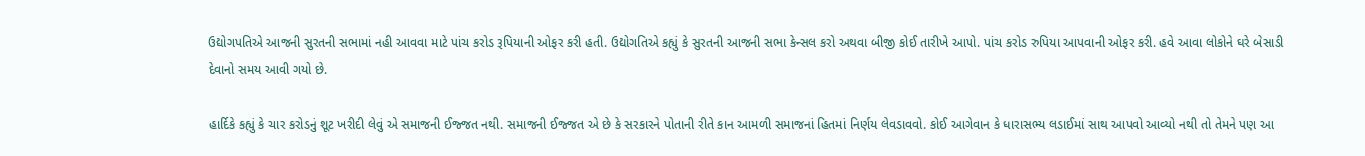ઉદ્યોગપતિએ આજની સુરતની સભામાં નહી આવવા માટે પાંચ કરોડ રૂપિયાની ઓફર કરી હતી. ઉદ્યોગતિએ કહ્યું કે સુરતની આજની સભા કેન્સલ કરો અથવા બીજી કોઈ તારીખે આપો. પાંચ કરોડ રુપિયા આપવાની ઓફર કરી. હવે આવા લોકોને ઘરે બેસાડી દેવાનો સમય આવી ગયો છે.

હાર્દિકે કહ્યું કે ચાર કરોડનું શૂટ ખરીદી લેવું એ સમાજની ઈજ્જત નથી. સમાજની ઈજ્જત એ છે કે સરકારને પોતાની રીતે કાન આમળી સમાજનાં હિતમાં નિર્ણય લેવડાવવો. કોઈ આગેવાન કે ધારાસભ્ય લડાઈમાં સાથ આપવો આવ્યો નથી તો તેમને પણ આ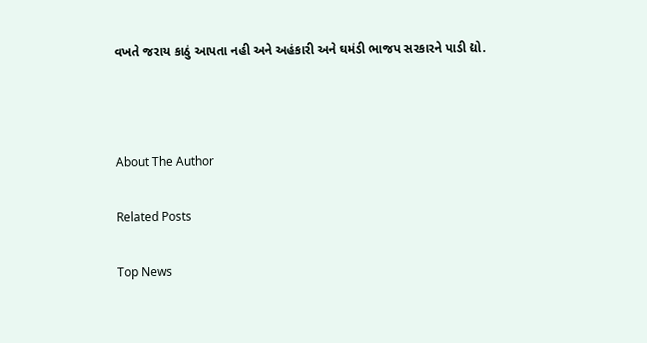વખતે જરાય કાઠું આપતા નહી અને અહંકારી અને ઘમંડી ભાજપ સરકારને પાડી દ્યો.



About The Author

Related Posts

Top News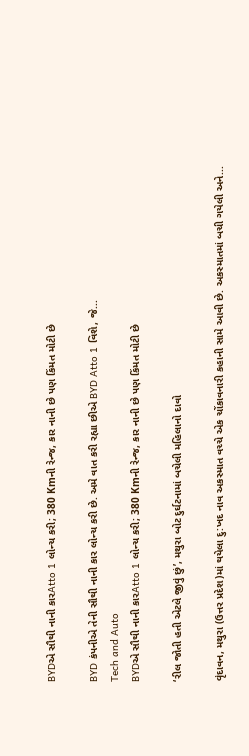BYDએ સૌથી નાની કારAtto 1 લોન્ચ કરી; 380 Kmની રેન્જ, કાર નાની છે પણ કિંમત મોટી છે

BYD કંપનીએ તેની સૌથી નાની કાર લોન્ચ કરી છે. અમે વાત કરી રહ્યા છીએ BYD Atto 1 વિશે, જે...
Tech and Auto
BYDએ સૌથી નાની કારAtto 1 લોન્ચ કરી; 380 Kmની રેન્જ, કાર નાની છે પણ કિંમત મોટી છે

‘રીલ જોતી હતી એટલે જીવું છું’, મથુરા બોટ દુર્ઘટનામાં બચેલી મહિલાનો દાવો

વૃંદાવન, મથુરા (ઉત્તર પ્રદેશ)માં થયેલા દુ:ખદ નાવ અકસ્માત વચ્ચે એક ચોંકાવનારી કહાની સામે આવી છે. અકસ્માતમાં બચી ગયેલી અને...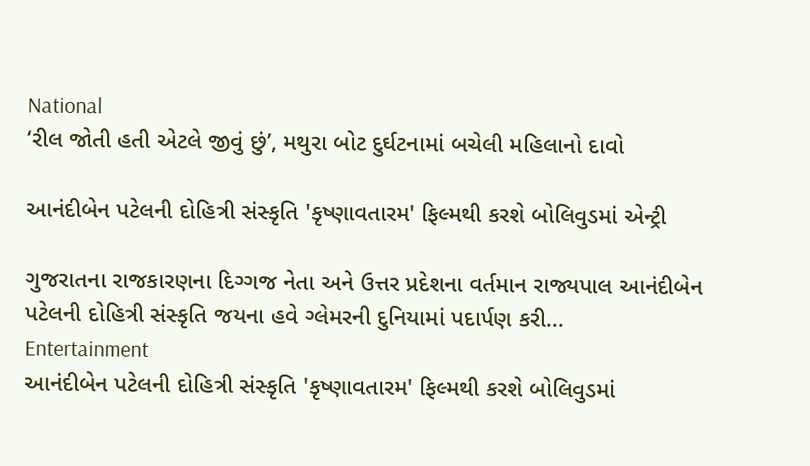National
‘રીલ જોતી હતી એટલે જીવું છું’, મથુરા બોટ દુર્ઘટનામાં બચેલી મહિલાનો દાવો

આનંદીબેન પટેલની દોહિત્રી સંસ્કૃતિ 'કૃષ્ણાવતારમ' ફિલ્મથી કરશે બોલિવુડમાં એન્ટ્રી

ગુજરાતના રાજકારણના દિગ્ગજ નેતા અને ઉત્તર પ્રદેશના વર્તમાન રાજ્યપાલ આનંદીબેન પટેલની દોહિત્રી સંસ્કૃતિ જયના હવે ગ્લેમરની દુનિયામાં પદાર્પણ કરી...
Entertainment
આનંદીબેન પટેલની દોહિત્રી સંસ્કૃતિ 'કૃષ્ણાવતારમ' ફિલ્મથી કરશે બોલિવુડમાં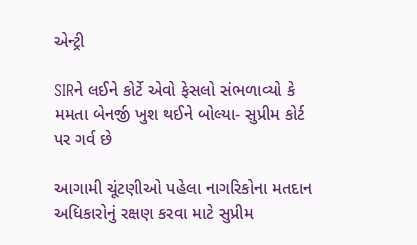એન્ટ્રી

SIRને લઈને કોર્ટે એવો ફેસલો સંભળાવ્યો કે મમતા બેનર્જી ખુશ થઈને બોલ્યા- સુપ્રીમ કોર્ટ પર ગર્વ છે

આગામી ચૂંટણીઓ પહેલા નાગરિકોના મતદાન અધિકારોનું રક્ષણ કરવા માટે સુપ્રીમ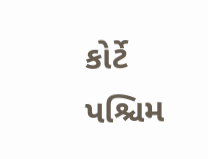કોર્ટે પશ્ચિમ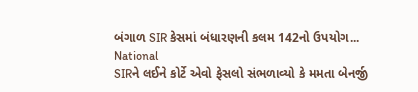બંગાળ SIR કેસમાં બંધારણની કલમ 142નો ઉપયોગ...
National
SIRને લઈને કોર્ટે એવો ફેસલો સંભળાવ્યો કે મમતા બેનર્જી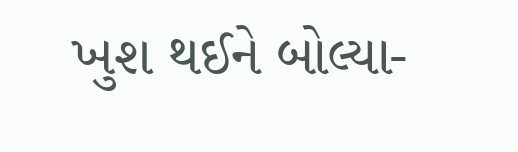ખુશ થઈને બોલ્યા-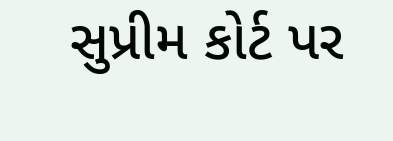સુપ્રીમ કોર્ટ પર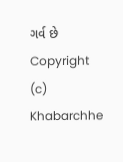ગર્વ છે
Copyright (c) Khabarchhe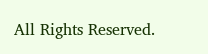All Rights Reserved.